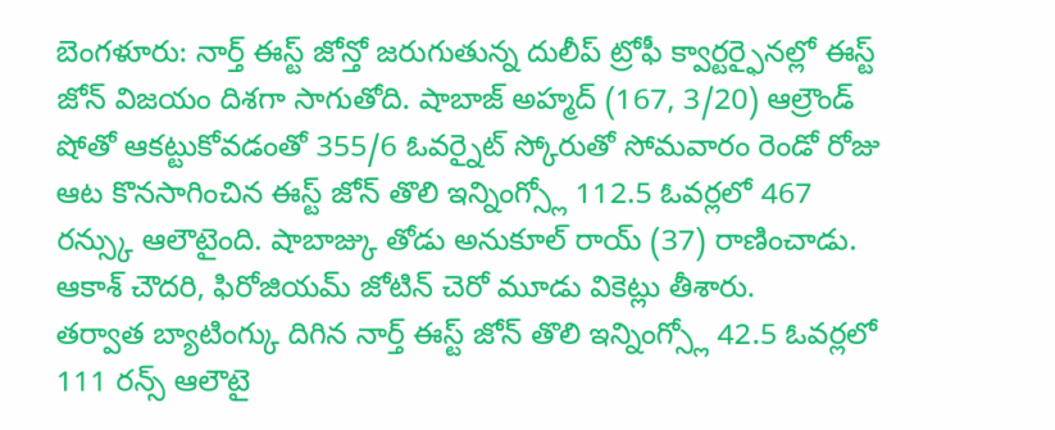బెంగళూరు: నార్త్ ఈస్ట్ జోన్తో జరుగుతున్న దులీప్ ట్రోఫీ క్వార్టర్ఫైనల్లో ఈస్ట్ జోన్ విజయం దిశగా సాగుతోది. షాబాజ్ అహ్మద్ (167, 3/20) ఆల్రౌండ్ షోతో ఆకట్టుకోవడంతో 355/6 ఓవర్నైట్ స్కోరుతో సోమవారం రెండో రోజు ఆట కొనసాగించిన ఈస్ట్ జోన్ తొలి ఇన్నింగ్స్లో 112.5 ఓవర్లలో 467 రన్స్కు ఆలౌటైంది. షాబాజ్కు తోడు అనుకూల్ రాయ్ (37) రాణించాడు. ఆకాశ్ చౌదరి, ఫిరోజియమ్ జోటిన్ చెరో మూడు వికెట్లు తీశారు.
తర్వాత బ్యాటింగ్కు దిగిన నార్త్ ఈస్ట్ జోన్ తొలి ఇన్నింగ్స్లో 42.5 ఓవర్లలో 111 రన్స్ ఆలౌటై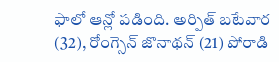ఫాలో ఆన్లో పడింది. అర్పిత్ బటేవార (32), రోంగ్సెన్ జొనాథన్ (21) పోరాడి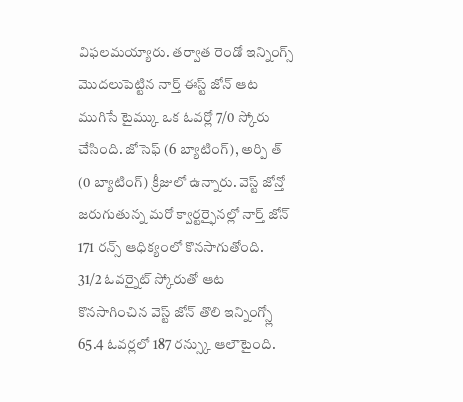విఫలమయ్యారు. తర్వాత రెండో ఇన్నింగ్స్ మొదలుపెట్టిన నార్త్ ఈస్ట్ జోన్ ఆట ముగిసే టైమ్కు ఒక ఓవర్లో 7/0 స్కోరు చేసింది. జోసెఫ్ (6 బ్యాటింగ్), అర్పి త్ (0 బ్యాటింగ్) క్రీజులో ఉన్నారు. వెస్ట్ జోన్తో జరుగుతున్న మరో క్వార్టర్ఫైనల్లో నార్త్ జోన్ 171 రన్స్ ఆధిక్యంలో కొనసాగుతోంది.
31/2 ఓవర్నైట్ స్కోరుతో ఆట కొనసాగించిన వెస్ట్ జోన్ తొలి ఇన్నింగ్స్లో 65.4 ఓవర్లలో 187 రన్స్కు ఆలౌటైంది.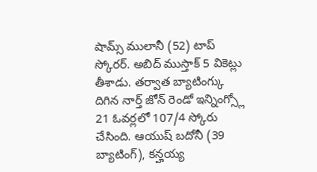షామ్స్ ములానీ (52) టాప్ స్కోరర్. అబిద్ ముస్తాక్ 5 వికెట్లు తీశాడు. తర్వాత బ్యాటింగ్కు దిగిన నార్త్ జోన్ రెండో ఇన్నింగ్స్లో 21 ఓవర్లలో 107/4 స్కోరు చేసింది. ఆయుష్ బదోనీ (39 బ్యాటింగ్), కన్హయ్య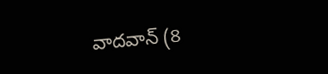వాదవాన్ (8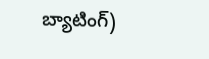బ్యాటింగ్)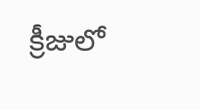క్రీజులో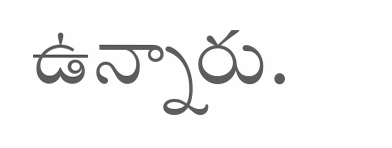ఉన్నారు.